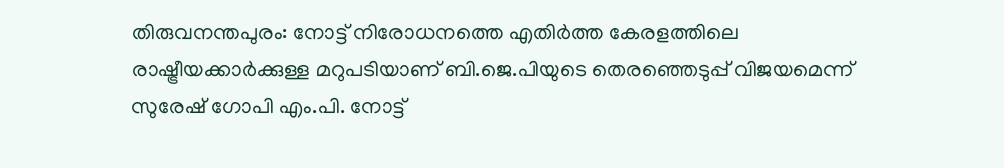തിരുവനന്തപുരം: നോട്ട് നിരോധനത്തെ എതിര്‍ത്ത കേരളത്തിലെ രാഷ്ട്രീയക്കാര്‍ക്കുള്ള മറുപടിയാണ് ബി.ജെ.പിയുടെ തെരഞ്ഞെടുപ്പ് വിജയമെന്ന് സുരേഷ് ഗോപി എം.പി. നോട്ട്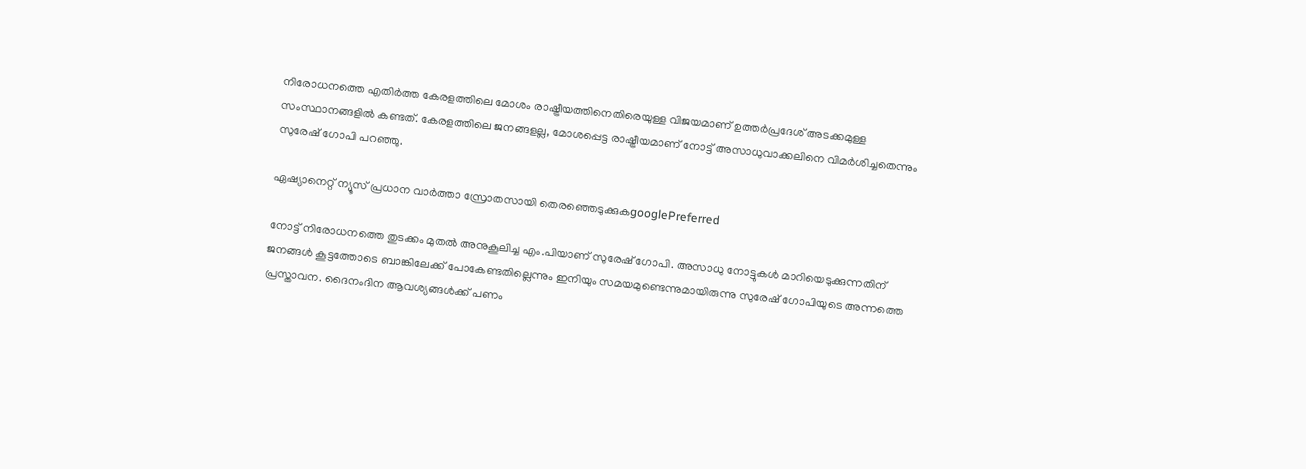നിരോധനത്തെ എതിര്‍ത്ത കേരളത്തിലെ മോശം രാഷ്ട്രീയത്തിനെതിരെയുള്ള വിജയമാണ് ഉത്തര്‍പ്രദേശ് അടക്കമുള്ള സംസ്ഥാനങ്ങളില്‍ കണ്ടത്. കേരളത്തിലെ ജനങ്ങളല്ല, മോശപ്പെട്ട രാഷ്ട്രീയമാണ് നോട്ട് അസാധുവാക്കലിനെ വിമര്‍ശിച്ചതെന്നും സുരേഷ് ഗോപി പറഞ്ഞു.

ഏഷ്യാനെറ്റ് ന്യൂസ് പ്രധാന വാർത്താ സ്രോതസായി തെരഞ്ഞെടുക്കുകgooglePreferred

നോട്ട് നിരോധനത്തെ തുടക്കം മുതല്‍ അനുകൂലിച്ച എം.പിയാണ് സുരേഷ് ഗോപി. അസാധു നോട്ടുകള്‍ മാറിയെടുക്കുന്നതിന് ജനങ്ങള്‍ കൂട്ടത്തോടെ ബാങ്കിലേക്ക് പോകേണ്ടതില്ലെന്നും ഇനിയും സമയമുണ്ടെന്നുമായിരുന്നു സുരേഷ് ഗോപിയുടെ അന്നത്തെ പ്രസ്താവന. ദൈനംദിന ആവശ്യങ്ങള്‍ക്ക് പണം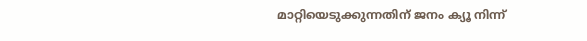മാറ്റിയെടുക്കുന്നതിന് ജനം ക്യൂ നിന്ന്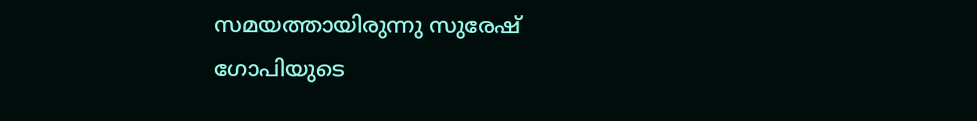സമയത്തായിരുന്നു സുരേഷ് ഗോപിയുടെ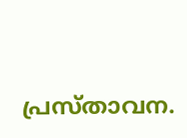പ്രസ്താവന.